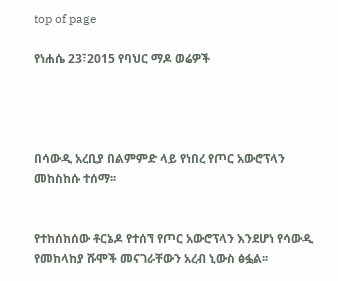top of page

የነሐሴ 23፣2015 የባህር ማዶ ወሬዎች




በሳውዲ አረቢያ በልምምድ ላይ የነበረ የጦር አውሮፕላን መከስከሱ ተሰማ፡፡


የተከሰከሰው ቶርኔዶ የተሰኘ የጦር አውሮፕላን እንደሆነ የሳውዲ የመከላከያ ሹሞች መናገራቸውን አረብ ኒውስ ፅፏል፡፡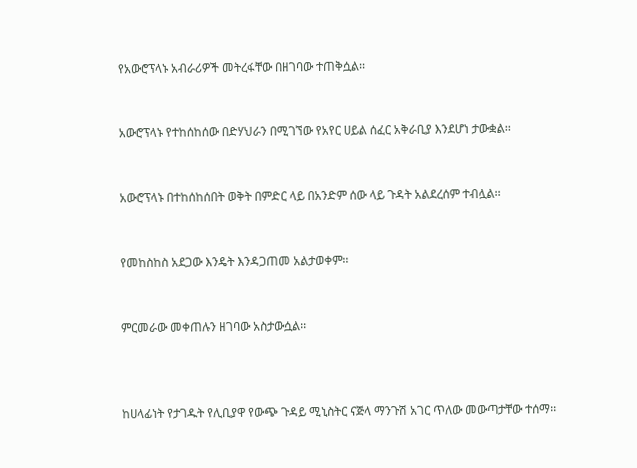የአውሮፕላኑ አብራሪዎች መትረፋቸው በዘገባው ተጠቅሷል፡፡


አውሮፕላኑ የተከሰከሰው በድሃህራን በሚገኘው የአየር ሀይል ሰፈር አቅራቢያ እንደሆነ ታውቋል፡፡


አውሮፕላኑ በተከሰከሰበት ወቅት በምድር ላይ በአንድም ሰው ላይ ጉዳት አልደረሰም ተብሏል፡፡


የመከስከስ አደጋው እንዴት እንዳጋጠመ አልታወቀም፡፡


ምርመራው መቀጠሉን ዘገባው አስታውሷል፡፡



ከሀላፊነት የታገዱት የሊቢያዋ የውጭ ጉዳይ ሚኒስትር ናጅላ ማንጉሽ አገር ጥለው መውጣታቸው ተሰማ፡፡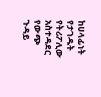ከሀላፊነት የታገዱት የትሪፖሊው አስተዳደር የውጭ ጉዳይ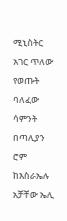ሚኒስትር አገር ጥለው የወጡት ባለፈው ሳምንት በጣሊያን ሮም ከእስራኤሉ አቻቸው ኤሊ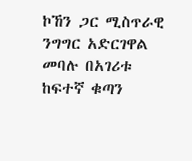ኮኸን ጋር ሚስጥራዊ ንግግር አድርገዋል መባሉ በአገሪቱ ከፍተኛ ቁጣን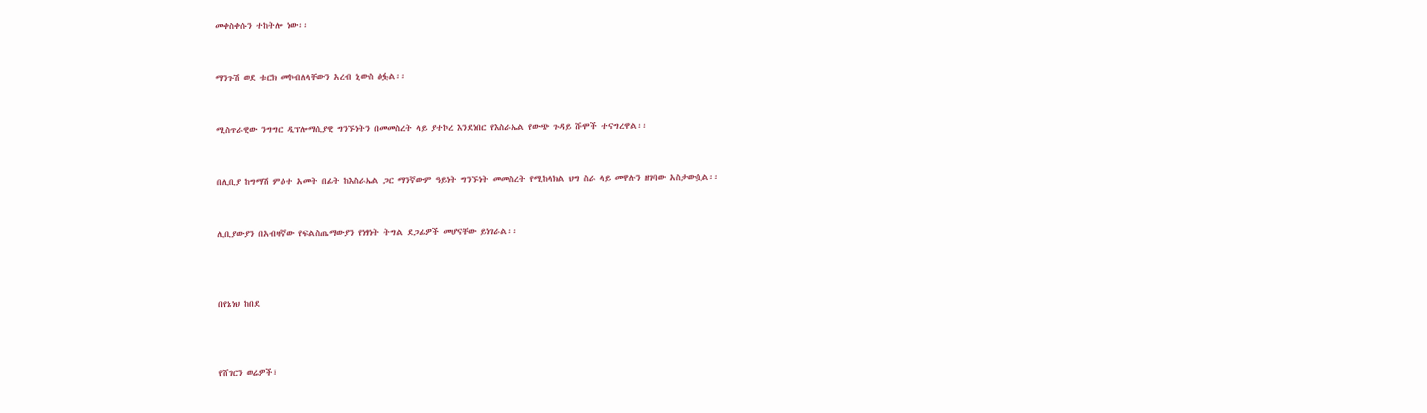መቀስቀሱን ተከትሎ ነው፡፡


ማንጉሽ ወደ ቱርክ መኮብለላቸውን አረብ ኒውስ ፅፏል፡፡


ሚስጥራዊው ንግግር ዲፕሎማሲያዊ ግንኙነትን በመመስረት ላይ ያተኮረ እንደነበር የእስራኤል የውጭ ጉዳይ ሹሞች ተናግረዋል፡፡


በሊቢያ ከግማሽ ምዕተ አመት በፊት ከእስራኤል ጋር ማንኛውም ዓይነት ግንኙነት መመስረት የሚከላክል ህግ ስራ ላይ መዋሉን ዘገባው አስታውሷል፡፡


ሊቢያውያን በአብዛኛው የፍልስጤማውያን የነፃነት ትግል ደጋፊዎች መሆናቸው ይነገራል፡፡



በየኔነህ ከበደ



የሸገርን ወሬዎች፣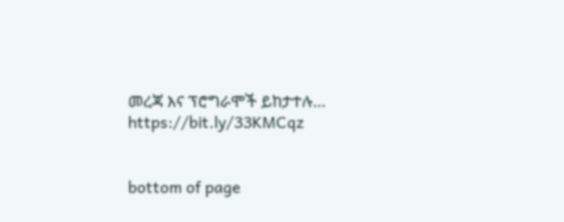መረጃ እና ፕሮግራሞች ይከታተሉ… https://bit.ly/33KMCqz


bottom of page